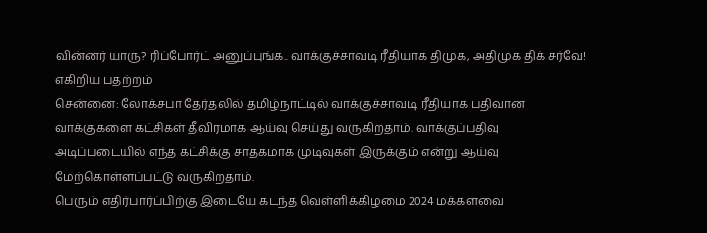வின்னர் யாரு? ரிப்போர்ட் அனுப்புங்க.. வாக்குச்சாவடி ரீதியாக திமுக, அதிமுக திக் சர்வே! எகிறிய பதற்றம்
சென்னை: லோக்சபா தேர்தலில் தமிழ்நாட்டில் வாக்குச்சாவடி ரீதியாக பதிவான வாக்குகளை கட்சிகள் தீவிரமாக ஆய்வு செய்து வருகிறதாம். வாக்குப்பதிவு அடிப்படையில் எந்த கட்சிக்கு சாதகமாக முடிவுகள் இருக்கும் என்று ஆய்வு மேற்கொள்ளப்பட்டு வருகிறதாம்.
பெரும் எதிர்பார்ப்பிற்கு இடையே கடந்த வெள்ளிக்கிழமை 2024 மக்களவை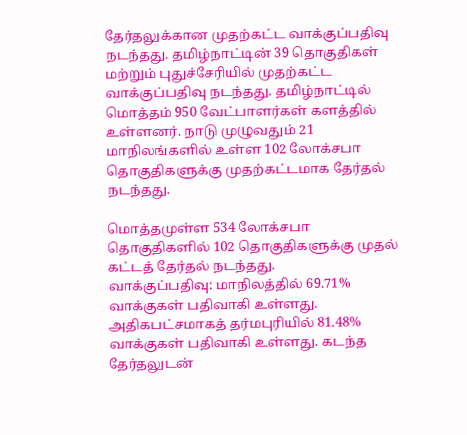தேர்தலுக்கான முதற்கட்ட வாக்குப்பதிவு நடந்தது. தமிழ்நாட்டின் 39 தொகுதிகள் மற்றும் புதுச்சேரியில் முதற்கட்ட வாக்குப்பதிவு நடந்தது. தமிழ்நாட்டில் மொத்தம் 950 வேட்பாளர்கள் களத்தில் உள்ளனர். நாடு முழுவதும் 21 மாநிலங்களில் உள்ள 102 லோக்சபா தொகுதிகளுக்கு முதற்கட்டமாக தேர்தல் நடந்தது.

மொத்தமுள்ள 534 லோக்சபா தொகுதிகளில் 102 தொகுதிகளுக்கு முதல் கட்டத் தேர்தல் நடந்தது.
வாக்குப்பதிவு: மாநிலத்தில் 69.71% வாக்குகள் பதிவாகி உள்ளது. அதிகபட்சமாகத் தர்மபுரியில் 81.48% வாக்குகள் பதிவாகி உள்ளது. கடந்த தேர்தலுடன்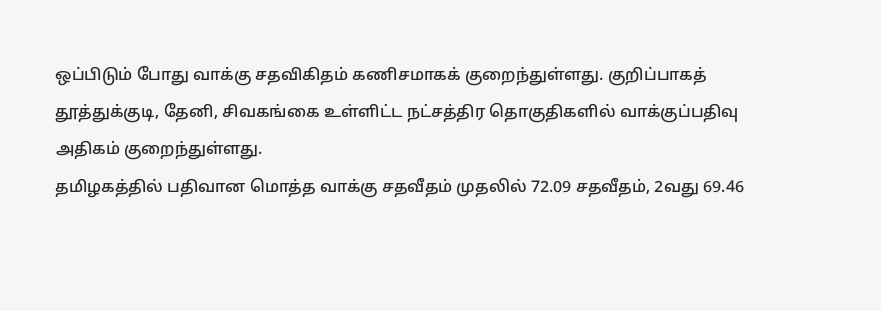ஒப்பிடும் போது வாக்கு சதவிகிதம் கணிசமாகக் குறைந்துள்ளது. குறிப்பாகத் தூத்துக்குடி, தேனி, சிவகங்கை உள்ளிட்ட நட்சத்திர தொகுதிகளில் வாக்குப்பதிவு அதிகம் குறைந்துள்ளது.
தமிழகத்தில் பதிவான மொத்த வாக்கு சதவீதம் முதலில் 72.09 சதவீதம், 2வது 69.46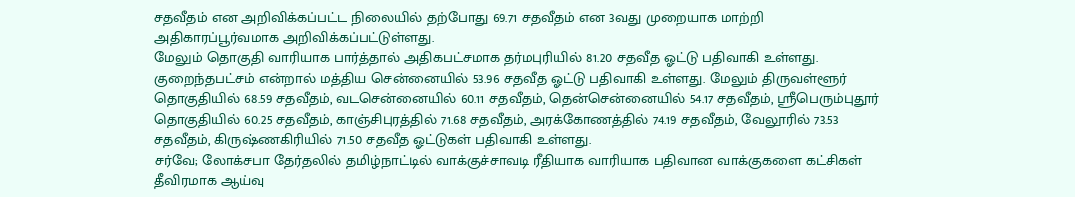சதவீதம் என அறிவிக்கப்பட்ட நிலையில் தற்போது 69.71 சதவீதம் என 3வது முறையாக மாற்றி அதிகாரப்பூர்வமாக அறிவிக்கப்பட்டுள்ளது.
மேலும் தொகுதி வாரியாக பார்த்தால் அதிகபட்சமாக தர்மபுரியில் 81.20 சதவீத ஓட்டு பதிவாகி உள்ளது. குறைந்தபட்சம் என்றால் மத்திய சென்னையில் 53.96 சதவீத ஓட்டு பதிவாகி உள்ளது. மேலும் திருவள்ளூர் தொகுதியில் 68.59 சதவீதம், வடசென்னையில் 60.11 சதவீதம், தென்சென்னையில் 54.17 சதவீதம், ஸ்ரீபெரும்புதூர் தொகுதியில் 60.25 சதவீதம், காஞ்சிபுரத்தில் 71.68 சதவீதம், அரக்கோணத்தில் 74.19 சதவீதம், வேலூரில் 73.53 சதவீதம், கிருஷ்ணகிரியில் 71.50 சதவீத ஓட்டுகள் பதிவாகி உள்ளது.
சர்வே; லோக்சபா தேர்தலில் தமிழ்நாட்டில் வாக்குச்சாவடி ரீதியாக வாரியாக பதிவான வாக்குகளை கட்சிகள் தீவிரமாக ஆய்வு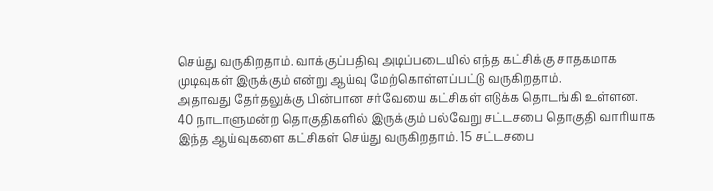செய்து வருகிறதாம். வாக்குப்பதிவு அடிப்படையில் எந்த கட்சிக்கு சாதகமாக முடிவுகள் இருக்கும் என்று ஆய்வு மேற்கொள்ளப்பட்டு வருகிறதாம்.
அதாவது தேர்தலுக்கு பின்பான சர்வேயை கட்சிகள் எடுக்க தொடங்கி உள்ளன. 40 நாடாளுமன்ற தொகுதிகளில் இருக்கும் பல்வேறு சட்டசபை தொகுதி வாரியாக இந்த ஆய்வுகளை கட்சிகள் செய்து வருகிறதாம். 15 சட்டசபை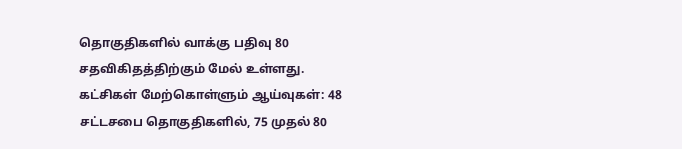தொகுதிகளில் வாக்கு பதிவு 80 சதவிகிதத்திற்கும் மேல் உள்ளது.
கட்சிகள் மேற்கொள்ளும் ஆய்வுகள்: 48 சட்டசபை தொகுதிகளில், 75 முதல் 80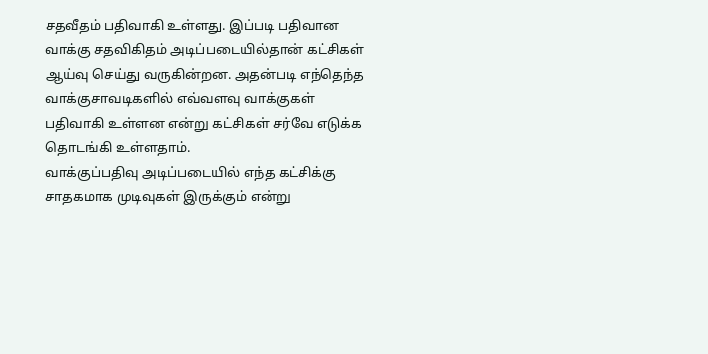சதவீதம் பதிவாகி உள்ளது. இப்படி பதிவான வாக்கு சதவிகிதம் அடிப்படையில்தான் கட்சிகள் ஆய்வு செய்து வருகின்றன. அதன்படி எந்தெந்த வாக்குசாவடிகளில் எவ்வளவு வாக்குகள் பதிவாகி உள்ளன என்று கட்சிகள் சர்வே எடுக்க தொடங்கி உள்ளதாம்.
வாக்குப்பதிவு அடிப்படையில் எந்த கட்சிக்கு சாதகமாக முடிவுகள் இருக்கும் என்று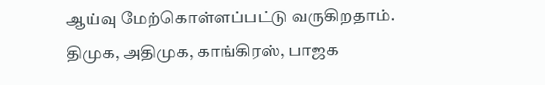ஆய்வு மேற்கொள்ளப்பட்டு வருகிறதாம்.
திமுக, அதிமுக, காங்கிரஸ், பாஜக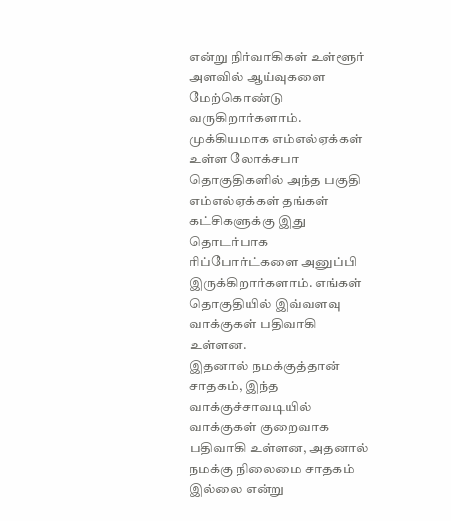என்று நிர்வாகிகள் உள்ளூர் அளவில் ஆய்வுகளை மேற்கொண்டு வருகிறார்களாம். முக்கியமாக எம்எல்ஏக்கள் உள்ள லோக்சபா தொகுதிகளில் அந்த பகுதி எம்எல்ஏக்கள் தங்கள் கட்சிகளுக்கு இது தொடர்பாக ரிப்போர்ட்களை அனுப்பி இருக்கிறார்களாம். எங்கள் தொகுதியில் இவ்வளவு வாக்குகள் பதிவாகி உள்ளன.
இதனால் நமக்குத்தான் சாதகம், இந்த வாக்குச்சாவடியில் வாக்குகள் குறைவாக பதிவாகி உள்ளன, அதனால் நமக்கு நிலைமை சாதகம் இல்லை என்று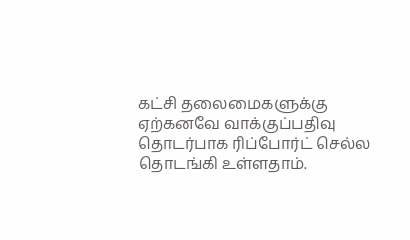கட்சி தலைமைகளுக்கு ஏற்கனவே வாக்குப்பதிவு தொடர்பாக ரிப்போர்ட் செல்ல தொடங்கி உள்ளதாம்.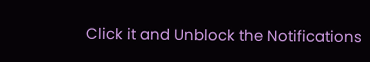Click it and Unblock the Notifications